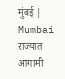मुंबई | Mumbai
राज्यात आगामी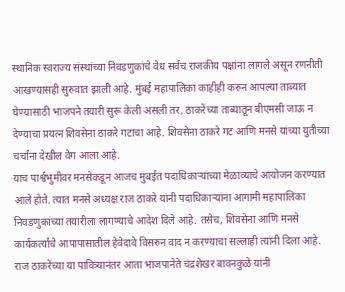स्थानिक स्वराज्य संस्थांच्या निवडणुकांचे वेध सर्वच राजकीय पक्षांना लागले असून रणनीती आखण्यासही सुरुवात झाली आहे. मुंबई महापालिका काहीही करुन आपल्या ताब्यात घेण्यासाठी भाजपने तयारी सुरू केली असली तर, ठाकरेंच्या ताब्यातून बीएमसी जाऊ न देण्याचा प्रयत्न शिवसेना ठाकरे गटाचा आहे. शिवसेना ठाकरे गट आणि मनसे यांच्या युतीच्या चर्चांना देखील वेग आला आहे.
याच पार्श्वभुमीवर मनसेकडून आजच मुंबईत पदाधिकाऱ्यांच्या मेळाव्याचे आयोजन करण्यात आले होते. त्यात मनसे अध्यक्ष राज ठाकरे यांनी पदाधिकाऱ्यांना आगामी महापालिका निवडणुकांच्या तयारीला लागण्याचे आदेश दिले आहे. तसेच, शिवसेना आणि मनसे कार्यकर्त्यांचे आपापासातील हेवेदावे विसरुन वाद न करण्याचा सल्लाही त्यांनी दिला आहे. राज ठाकरेंच्या या पावित्र्यानंतर आता भाजपानेते चंद्रशेखर बावनकुळे यांनी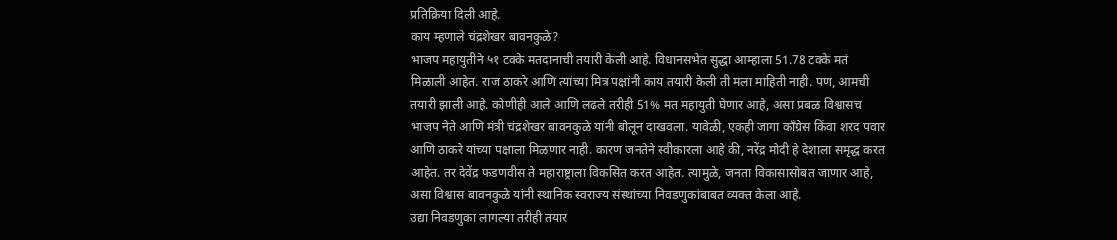प्रतिक्रिया दिली आहे.
काय म्हणाले चंद्रशेखर बावनकुळे?
भाजप महायुतीने ५१ टक्के मतदानाची तयारी केली आहे. विधानसभेत सुद्धा आम्हाला 51.78 टक्के मतं मिळाली आहेत. राज ठाकरे आणि त्यांच्या मित्र पक्षांनी काय तयारी केली ती मला माहिती नाही. पण, आमची तयारी झाली आहे. कोणीही आले आणि लढले तरीही 51% मत महायुती घेणार आहे, असा प्रबळ विश्वासच भाजप नेते आणि मंत्री चंद्रशेखर बावनकुळे यांनी बोलून दाखवला. यावेळी, एकही जागा काँग्रेस किंवा शरद पवार आणि ठाकरे यांच्या पक्षाला मिळणार नाही. कारण जनतेने स्वीकारला आहे की, नरेंद्र मोदी हे देशाला समृद्ध करत आहेत. तर देवेंद्र फडणवीस ते महाराष्ट्राला विकसित करत आहेत. त्यामुळे, जनता विकासासोबत जाणार आहे, असा विश्वास बावनकुळे यांनी स्थानिक स्वराज्य संस्थांच्या निवडणुकांबाबत व्यक्त केला आहे.
उद्या निवडणुका लागल्या तरीही तयार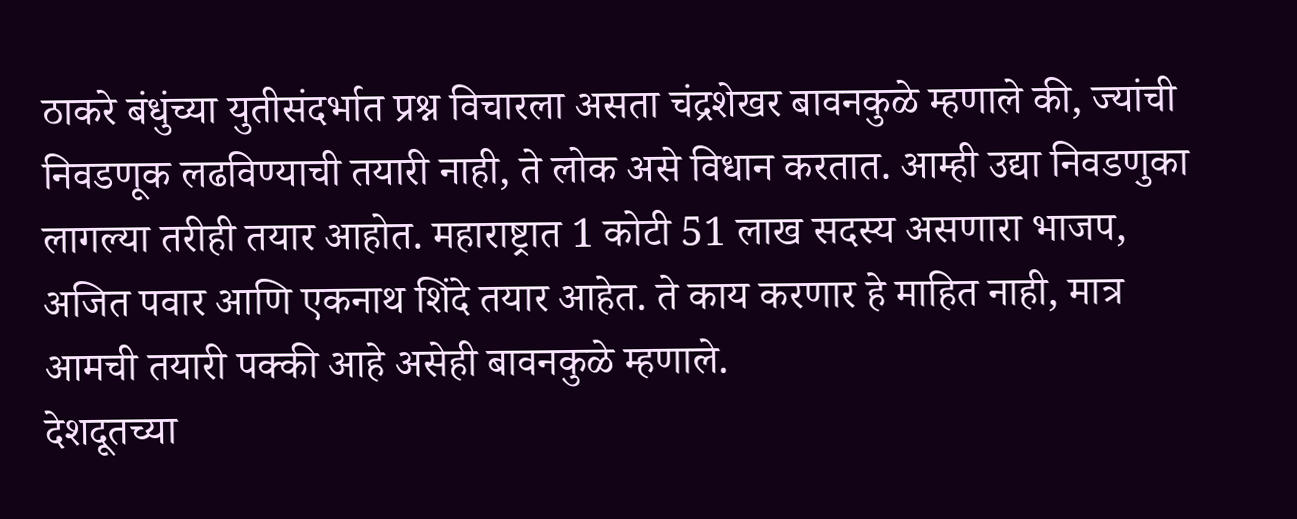ठाकरे बंधुंच्या युतीसंदर्भात प्रश्न विचारला असता चंद्रशेखर बावनकुळे म्हणाले की, ज्यांची निवडणूक लढविण्याची तयारी नाही, ते लोक असे विधान करतात. आम्ही उद्या निवडणुका लागल्या तरीही तयार आहोत. महाराष्ट्रात 1 कोटी 51 लाख सदस्य असणारा भाजप, अजित पवार आणि एकनाथ शिंदे तयार आहेत. ते काय करणार हे माहित नाही, मात्र आमची तयारी पक्की आहे असेही बावनकुळे म्हणाले.
देशदूतच्या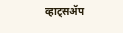व्हाट्सॲप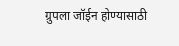ग्रुपला जॉईन होण्यासाठी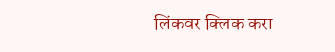लिंकवर क्लिक करा